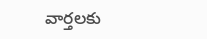వార్తలకు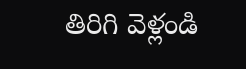తిరిగి వెళ్లండి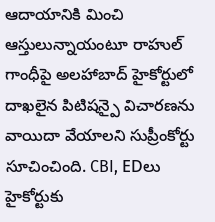ఆదాయానికి మించి ఆస్తులున్నాయంటూ రాహుల్ గాంధీపై అలహాబాద్ హైకోర్టులో దాఖలైన పిటిషన్పై విచారణను వాయిదా వేయాలని సుప్రీంకోర్టు సూచించింది. CBI, EDలు హైకోర్టుకు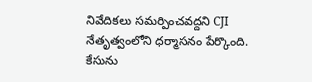నివేదికలు సమర్పించవద్దని CJI నేతృత్వంలోని ధర్మాసనం పేర్కొంది.
కేసును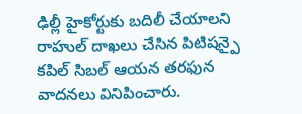ఢిల్లీ హైకోర్టుకు బదిలీ చేయాలని రాహుల్ దాఖలు చేసిన పిటిషన్పై కపిల్ సిబల్ ఆయన తరఫున వాదనలు వినిపించారు.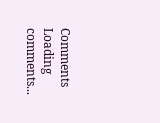Comments
Loading comments...